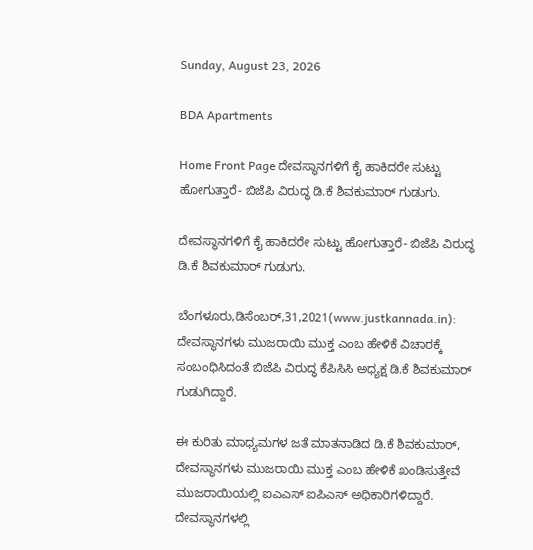Sunday, August 23, 2026

BDA Apartments

Home Front Page ದೇವಸ್ಥಾನಗಳಿಗೆ ಕೈ ಹಾಕಿದರೇ ಸುಟ್ಟು ಹೋಗುತ್ತಾರೆ- ಬಿಜೆಪಿ ವಿರುದ್ಧ ಡಿ.ಕೆ ಶಿವಕುಮಾರ್ ಗುಡುಗು.

ದೇವಸ್ಥಾನಗಳಿಗೆ ಕೈ ಹಾಕಿದರೇ ಸುಟ್ಟು ಹೋಗುತ್ತಾರೆ- ಬಿಜೆಪಿ ವಿರುದ್ಧ ಡಿ.ಕೆ ಶಿವಕುಮಾರ್ ಗುಡುಗು.

ಬೆಂಗಳೂರು,ಡಿಸೆಂಬರ್,31,2021(www.justkannada.in): ದೇವಸ್ಥಾನಗಳು ಮುಜರಾಯಿ ಮುಕ್ತ ಎಂಬ ಹೇಳಿಕೆ ವಿಚಾರಕ್ಕೆ ಸಂಬಂಧಿಸಿದಂತೆ ಬಿಜೆಪಿ ವಿರುದ್ಧ ಕೆಪಿಸಿಸಿ ಅಧ್ಯಕ್ಷ ಡಿ.ಕೆ ಶಿವಕುಮಾರ್ ಗುಡುಗಿದ್ದಾರೆ.

ಈ ಕುರಿತು ಮಾಧ್ಯಮಗಳ ಜತೆ ಮಾತನಾಡಿದ ಡಿ.ಕೆ ಶಿವಕುಮಾರ್, ದೇವಸ್ಥಾನಗಳು ಮುಜರಾಯಿ ಮುಕ್ತ ಎಂಬ ಹೇಳಿಕೆ ಖಂಡಿಸುತ್ತೇವೆ ಮುಜರಾಯಿಯಲ್ಲಿ ಐಎಎಸ್ ಐಪಿಎಸ್ ಅಧಿಕಾರಿಗಳಿದ್ದಾರೆ. ದೇವಸ್ಥಾನಗಳಲ್ಲಿ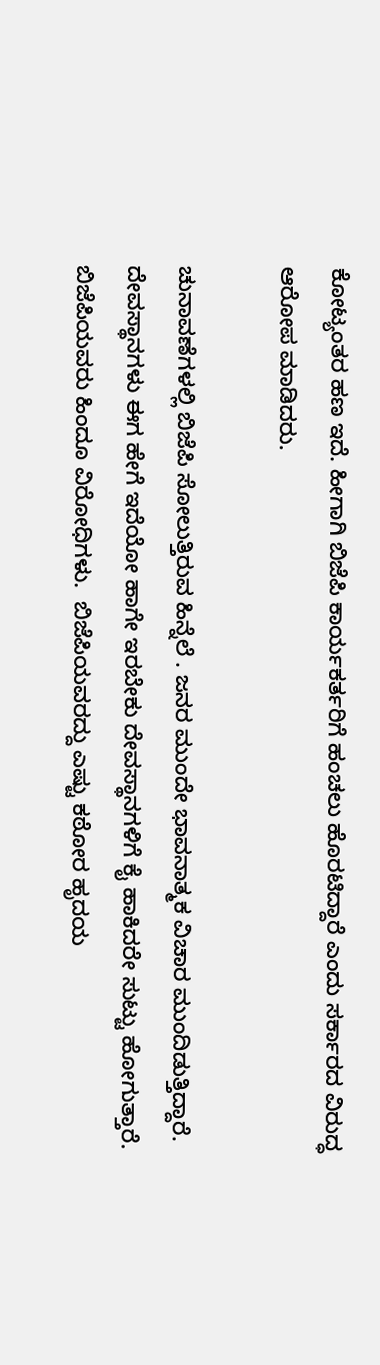ಕೋಟ್ಯಂತರ ಹಣ ಇದೆ. ಹೀಗಾಗಿ ಬಿಜೆಪಿ ಕಾರ್ಯಕರ್ತರಿಗೆ ಹಂಚಲು ಹೊರಟಿದ್ದಾರೆ ಎಂದು ಸರ್ಕಾರದ ವಿರುದ್ಧ ಆರೋಪ ಮಾಡಿದರು.

ಚುನಾವಣೆಗಳಲ್ಲಿ ಬಿಜೆಪಿ ಸೋಲುತ್ತಿರುವ ಹಿನ್ನೆಲೆ . ಜನರ ಮುಂದೇ ಭಾವನಾತ್ಮಕ ವಿಚಾರ ಮುಂದಿಡುತ್ತಿದ್ದಾರೆ. ದೇವಸ್ಥಾನಗಳು ಈಗ ಹೇಗೆ ಇದೆಯೋ ಹಾಗೇ ಇರಬೇಕು ದೇವಸ್ಥಾನಗಳಿಗೆ ಕೈ ಹಾಕಿದರೇ ಸುಟ್ಟು ಹೋಗುತ್ತಾರೆ. ಬಿಜೆಪಿಯವರು ಹಿಂದೂ ವಿರೋಧಿಗಳು.  ಬಿಜೆಪಿಯವರದ್ದು ಎಷ್ಟು ಕಠೋರ ಹೃದಯ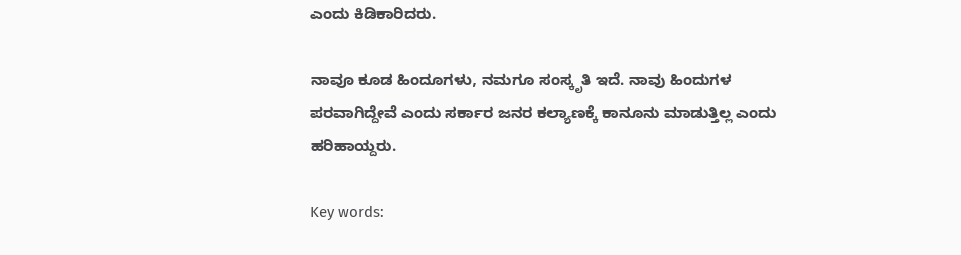ಎಂದು ಕಿಡಿಕಾರಿದರು.

ನಾವೂ ಕೂಡ ಹಿಂದೂಗಳು, ನಮಗೂ ಸಂಸ್ಕೃತಿ ಇದೆ. ನಾವು ಹಿಂದುಗಳ ಪರವಾಗಿದ್ದೇವೆ ಎಂದು ಸರ್ಕಾರ ಜನರ ಕಲ್ಯಾಣಕ್ಕೆ ಕಾನೂನು ಮಾಡುತ್ತಿಲ್ಲ ಎಂದು ಹರಿಹಾಯ್ದರು.

Key words: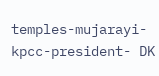temples-mujarayi-kpcc-president- DK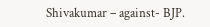Shivakumar – against- BJP.